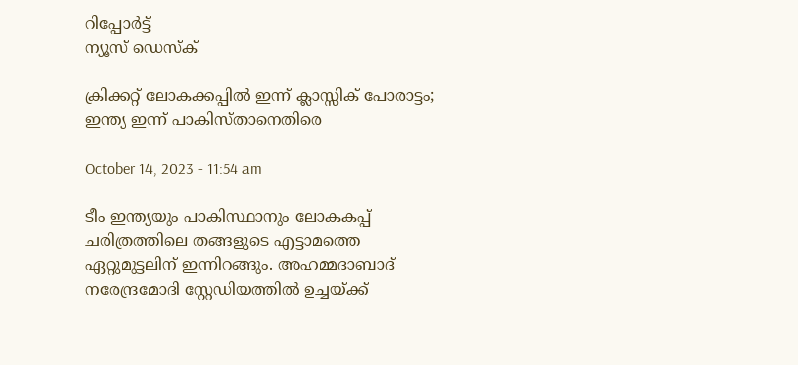റിപ്പോര്‍ട്ട്
ന്യൂസ് ഡെസ്ക്

ക്രിക്കറ്റ്‌ ലോകക്കപ്പിൽ ഇന്ന് ക്ലാസ്സിക്‌ പോരാട്ടം; ഇന്ത്യ ഇന്ന് പാകിസ്താനെതിരെ

October 14, 2023 - 11:54 am

ടീം ഇന്ത്യയും പാകിസ്ഥാനും ലോകകപ്പ് ചരിത്രത്തിലെ തങ്ങളുടെ എട്ടാമത്തെ ഏറ്റുമുട്ടലിന് ഇന്നിറങ്ങും. അഹമ്മദാബാദ് നരേന്ദ്രമോദി സ്റ്റേഡിയത്തില്‍ ഉച്ചയ്ക്ക്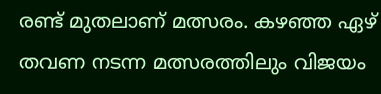രണ്ട് മുതലാണ് മത്സരം. ക‍ഴഞ്ഞ ഏ‍ഴ് തവണ നടന്ന മത്സരത്തിലും വിജയം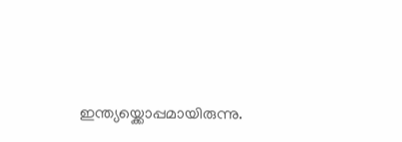ഇന്ത്യയ്ക്കൊപ്പമായിരുന്നു.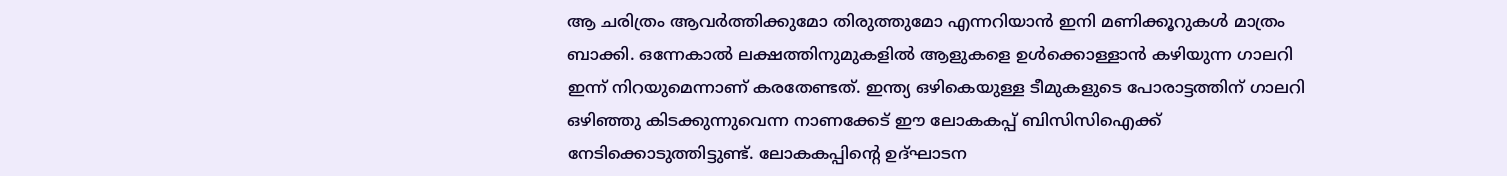ആ ചരിത്രം ആവര്‍ത്തിക്കുമോ തിരുത്തുമോ എന്നറിയാന്‍ ഇനി മണിക്കൂറുകള്‍ മാത്രം ബാക്കി. ഒന്നേകാല്‍ ലക്ഷത്തിനുമുകളില്‍ ആളുക‍ളെ ഉള്‍ക്കൊള്ളാന്‍ ക‍ഴിയുന്ന ഗാലറി ഇന്ന് നിറയുമെന്നാണ് കരതേണ്ടത്. ഇന്ത്യ ഒ‍ഴികെയുള്ള ടീമുകളുടെ പോരാട്ടത്തിന് ഗാലറി ഒ‍‍ഴിഞ്ഞു കിടക്കുന്നുവെന്ന നാണക്കേട് ഈ ലോകകപ്പ് ബിസിസിഐക്ക് നേടിക്കൊടുത്തിട്ടുണ്ട്. ലോകകപ്പിന്‍റെ ഉദ്ഘാടന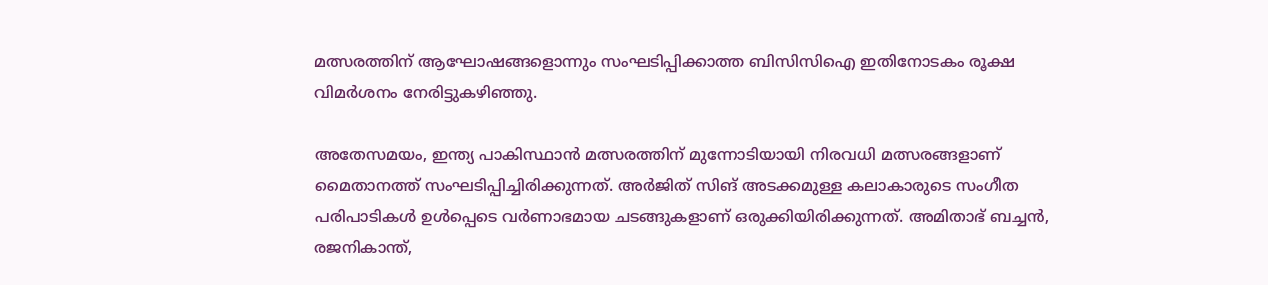മത്സരത്തിന് ആഘോഷങ്ങളൊന്നും സംഘടിപ്പിക്കാത്ത ബിസിസിഐ ഇതിനോടകം രൂക്ഷ വിമര്‍ശനം നേരിട്ടുക‍ഴിഞ്ഞു.

അതേസമയം, ഇന്ത്യ പാകിസ്ഥാന്‍ മത്സരത്തിന് മുന്നോടിയായി നിരവധി മത്സരങ്ങളാണ് മൈതാനത്ത് സംഘടിപ്പിച്ചിരിക്കുന്നത്. അര്‍ജിത് സിങ് അടക്കമുള്ള കലാകാരുടെ സംഗീത പരിപാടികള്‍ ഉള്‍പ്പെടെ വര്‍ണാഭമായ ചടങ്ങുകളാണ് ഒരുക്കിയിരിക്കുന്നത്. അമിതാഭ് ബച്ചന്‍, രജനികാന്ത്,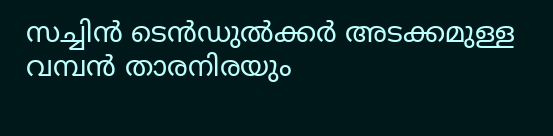സച്ചിന്‍ ടെന്‍ഡുല്‍ക്കര്‍ അടക്കമുള്ള വമ്പന്‍ താരനിരയും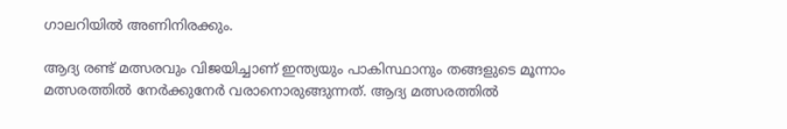ഗാലറിയില്‍ അണിനിരക്കും.

ആദ്യ രണ്ട് മത്സരവും വിജയിച്ചാണ് ഇന്ത്യയും പാകിസ്ഥാനും തങ്ങളുടെ മൂന്നാം മത്സരത്തില്‍ നേര്‍ക്കുനേര്‍ വരാനൊരുങ്ങുന്നത്. ആദ്യ മത്സരത്തില്‍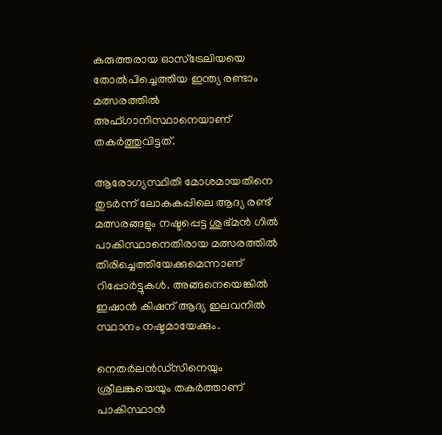കരുത്തരായ ഓസ്‌ട്രേലിയയെ തോല്‍പിച്ചെത്തിയ ഇന്ത്യ രണ്ടാം മത്സരത്തില്‍ അഫ്ഗാനിസ്ഥാനെയാണ് തകര്‍ത്തുവിട്ടത്.

ആരോഗ്യസ്ഥിതി മോശമായതിനെ തുടര്‍ന്ന് ലോകകപ്പിലെ ആദ്യ രണ്ട് മത്സരങ്ങളും നഷ്ടപ്പെട്ട ശുഭ്മന്‍ ഗില്‍ പാകിസ്ഥാനെതിരായ മത്സരത്തില്‍ തിരിച്ചെത്തിയേക്കുമെന്നാണ് റിപ്പോര്‍ട്ടുകള്‍. അങ്ങനെയെങ്കില്‍ ഇഷാന്‍ കിഷന് ആദ്യ ഇലവനില്‍ സ്ഥാനം നഷ്ടമായേക്കും.

നെതര്‍ലന്‍ഡ്‌സിനെയും ശ്രീലങ്കയെയും തകര്‍ത്താണ് പാകിസ്ഥാന്‍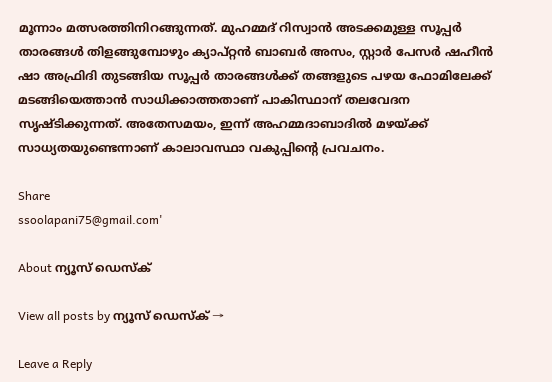മൂന്നാം മത്സരത്തിനിറങ്ങുന്നത്. മുഹമ്മദ് റിസ്വാന്‍ അടക്കമുള്ള സൂപ്പര്‍ താരങ്ങള്‍ തിളങ്ങുമ്പോഴും ക്യാപ്റ്റന്‍ ബാബര്‍ അസം, സ്റ്റാര്‍ പേസര്‍ ഷഹീന്‍ ഷാ അഫ്രിദി തുടങ്ങിയ സൂപ്പര്‍ താരങ്ങള്‍ക്ക് തങ്ങളുടെ പഴയ ഫോമിലേക്ക് മടങ്ങിയെത്താന്‍ സാധിക്കാത്തതാണ് പാകിസ്ഥാന് തലവേദന സൃഷ്ടിക്കുന്നത്. അതേസമയം, ഇന്ന് അഹമ്മദാബാദില്‍ മ‍ഴയ്ക്ക് സാധ്യതയുണ്ടെന്നാണ് കാലാവസ്ഥാ വകുപ്പിന്‍റെ പ്രവചനം.

Share
ssoolapani75@gmail.com'

About ന്യൂസ് ഡെസ്ക്

View all posts by ന്യൂസ് ഡെസ്ക് →

Leave a Reply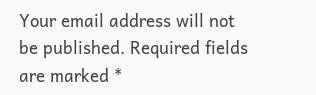Your email address will not be published. Required fields are marked *